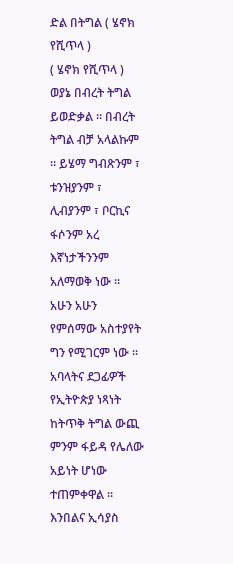ድል በትግል ( ሄኖክ የሺጥላ )
( ሄኖክ የሺጥላ )
ወያኔ በብረት ትግል ይወድቃል ። በብረት ትግል ብቻ አላልኩም ። ይሄማ ግብጽንም ፣ ቱንዝያንም ፣ ሊብያንም ፣ ቦርኪና ፋሶንም አረ እኛነታችንንም አለማወቅ ነው ። አሁን አሁን የምሰማው አስተያየት ግን የሚገርም ነው ። አባላትና ደጋፊዎች የኢትዮጵያ ነጻነት ከትጥቅ ትግል ውጪ ምንም ፋይዳ የሌለው አይነት ሆነው ተጠምቀዋል ። እንበልና ኢሳያስ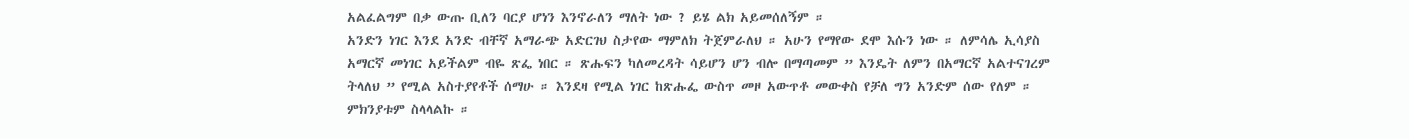አልፈልግም በቃ ውጡ ቢለን ባርያ ሆነን እንኖራለን ማለት ነው ? ይሄ ልክ አይመሰለኝም ።
አንድን ነገር እንደ አንድ ብቸኛ አማራጭ አድርገህ ስታየው ማምለክ ትጀምራለህ ። አሁን የማየው ደሞ እሱን ነው ። ለምሳሌ ኢሳያስ አማርኛ መነገር አይችልም ብዬ ጽፌ ነበር ። ጽሑፍን ካለመረዳት ሳይሆን ሆን ብሎ በማጣመም ” እንዴት ለምን በአማርኛ አልተናገረም ትላለህ ” የሚል አስተያየቶች ሰማሁ ። እንደዛ የሚል ነገር ከጽሑፌ ውስጥ መዞ አውጥቶ መውቀስ የቻለ ግን አንድም ሰው የለም ። ምክንያቱም ስላላልኩ ።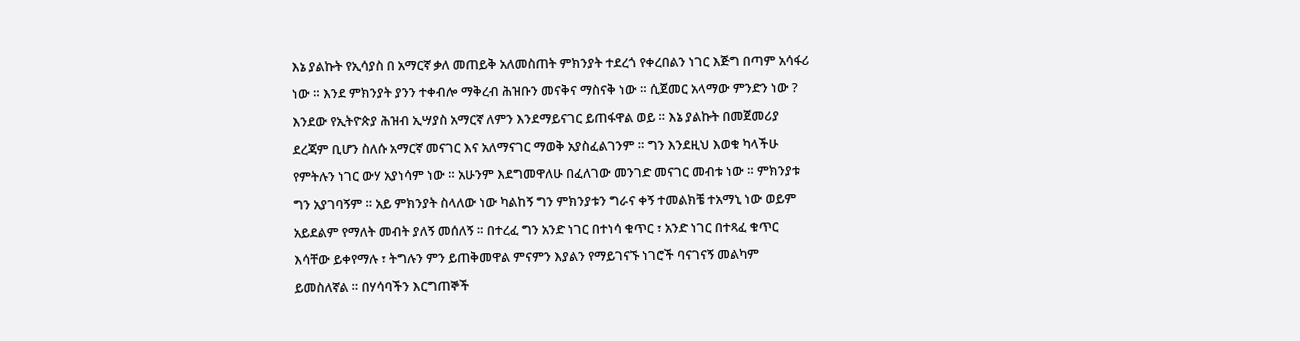እኔ ያልኩት የኢሳያስ በ አማርኛ ቃለ መጠይቅ አለመስጠት ምክንያት ተደረጎ የቀረበልን ነገር እጅግ በጣም አሳፋሪ ነው ። እንደ ምክንያት ያንን ተቀብሎ ማቅረብ ሕዝቡን መናቅና ማስናቅ ነው ። ሲጀመር አላማው ምንድን ነው ? እንደው የኢትዮጵያ ሕዝብ ኢሣያስ አማርኛ ለምን እንደማይናገር ይጠፋዋል ወይ ። እኔ ያልኩት በመጀመሪያ ደረጃም ቢሆን ስለሱ አማርኛ መናገር እና አለማናገር ማወቅ አያስፈልገንም ። ግን እንደዚህ እወቁ ካላችሁ የምትሉን ነገር ውሃ አያነሳም ነው ። አሁንም እደግመዋለሁ በፈለገው መንገድ መናገር መብቱ ነው ። ምክንያቱ ግን አያገባኝም ። አይ ምክንያት ስላለው ነው ካልከኝ ግን ምክንያቱን ግራና ቀኝ ተመልክቼ ተአማኒ ነው ወይም አይደልም የማለት መብት ያለኝ መሰለኝ ። በተረፈ ግን አንድ ነገር በተነሳ ቁጥር ፣ አንድ ነገር በተጻፈ ቁጥር እሳቸው ይቀየማሉ ፣ ትግሉን ምን ይጠቅመዋል ምናምን እያልን የማይገናኙ ነገሮች ባናገናኝ መልካም ይመስለኛል ። በሃሳባችን እርግጠኞች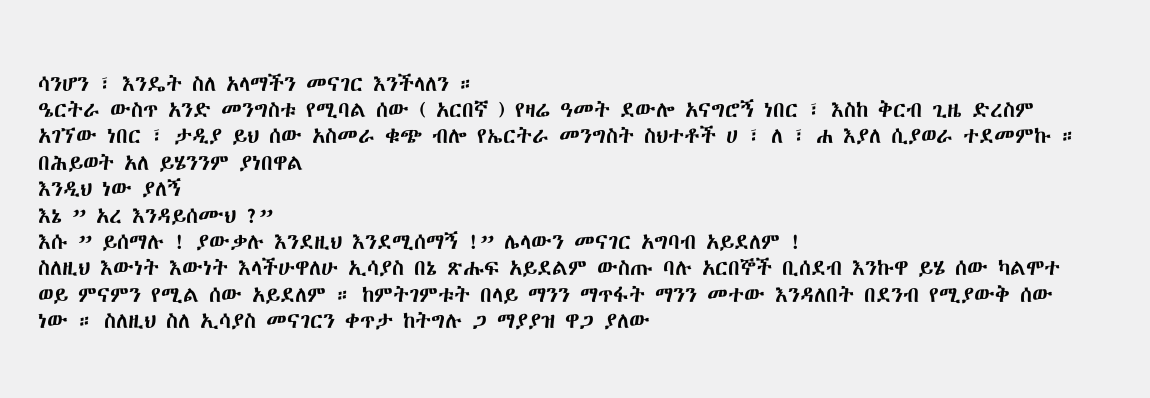ሳንሆን ፣ እንዴት ስለ አላማችን መናገር እንችላለን ።
ዔርትራ ውስጥ አንድ መንግስቱ የሚባል ሰው ( አርበኛ ) የዛሬ ዓመት ደውሎ አናግሮኝ ነበር ፣ እስከ ቅርብ ጊዜ ድረስም አገኘው ነበር ፣ ታዲያ ይህ ሰው አስመራ ቁጭ ብሎ የኤርትራ መንግስት ስህተቶች ሀ ፣ ለ ፣ ሐ እያለ ሲያወራ ተደመምኩ ። በሕይወት አለ ይሄንንም ያነበዋል
እንዲህ ነው ያለኝ
እኔ ” አረ እንዳይሰሙህ ?”
እሱ ” ይሰማሉ ! ያውቃሉ እንደዚህ እንደሚሰማኝ !” ሌላውን መናገር አግባብ አይደለም !
ስለዚህ እውነት እውነት እላችሁዋለሁ ኢሳያስ በኔ ጽሑፍ አይደልም ውስጡ ባሉ አርበኞች ቢሰደብ እንኩዋ ይሄ ሰው ካልሞተ ወይ ምናምን የሚል ሰው አይደለም ። ከምትገምቱት በላይ ማንን ማጥፋት ማንን መተው እንዳለበት በደንብ የሚያውቅ ሰው ነው ። ስለዚህ ስለ ኢሳያስ መናገርን ቀጥታ ከትግሉ ጋ ማያያዝ ዋጋ ያለው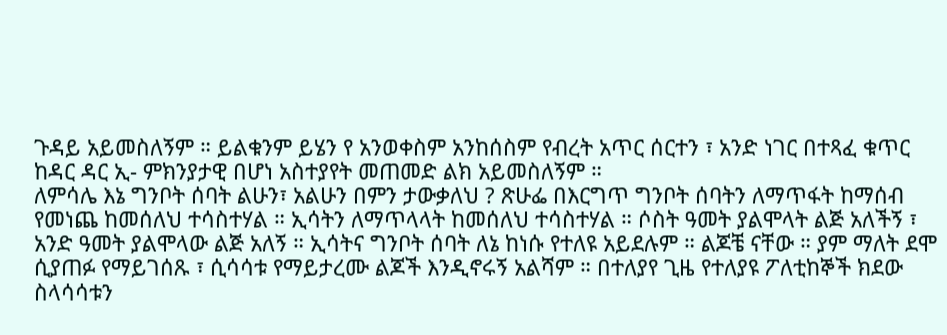ጉዳይ አይመስለኝም ። ይልቁንም ይሄን የ አንወቀስም አንከሰስም የብረት አጥር ሰርተን ፣ አንድ ነገር በተጻፈ ቁጥር ከዳር ዳር ኢ- ምክንያታዊ በሆነ አስተያየት መጠመድ ልክ አይመስለኝም ።
ለምሳሌ እኔ ግንቦት ሰባት ልሁን፣ አልሁን በምን ታውቃለህ ? ጽሁፌ በእርግጥ ግንቦት ሰባትን ለማጥፋት ከማሰብ የመነጨ ከመሰለህ ተሳስተሃል ። ኢሳትን ለማጥላላት ከመሰለህ ተሳስተሃል ። ሶስት ዓመት ያልሞላት ልጅ አለችኝ ፣ አንድ ዓመት ያልሞላው ልጅ አለኝ ። ኢሳትና ግንቦት ሰባት ለኔ ከነሱ የተለዩ አይደሉም ። ልጆቼ ናቸው ። ያም ማለት ደሞ ሲያጠፉ የማይገሰጹ ፣ ሲሳሳቱ የማይታረሙ ልጆች እንዲኖሩኝ አልሻም ። በተለያየ ጊዜ የተለያዩ ፖለቲከኞች ክደው ስላሳሳቱን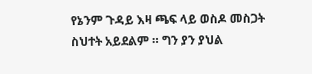የኔንም ጉዳይ እዛ ጫፍ ላይ ወስዶ መስጋት ስህተት አይደልም ። ግን ያን ያህል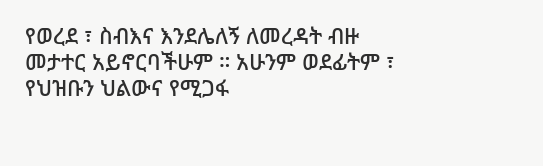የወረደ ፣ ስብእና እንደሌለኝ ለመረዳት ብዙ መታተር አይኖርባችሁም ። አሁንም ወደፊትም ፣ የህዝቡን ህልውና የሚጋፋ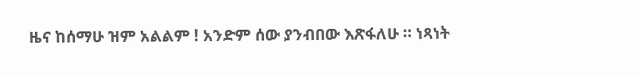ዜና ከሰማሁ ዝም አልልም ! አንድም ሰው ያንብበው እጽፋለሁ ። ነጻነት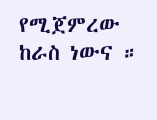የሚጀምረው ከራስ ነውና ።